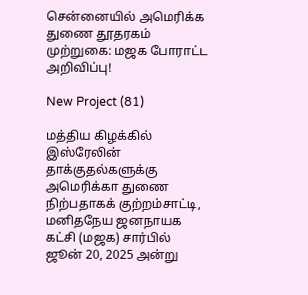சென்னையில் அமெரிக்க துணை தூதரகம் முற்றுகை: மஜக போராட்ட அறிவிப்பு!

New Project (81)

மத்திய கிழக்கில் இஸ்ரேலின் தாக்குதல்களுக்கு அமெரிக்கா துணை நிற்பதாகக் குற்றம்சாட்டி, மனிதநேய ஜனநாயக கட்சி (மஜக) சார்பில் ஜூன் 20, 2025 அன்று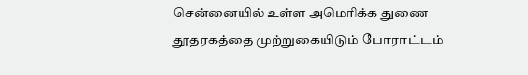சென்னையில் உள்ள அமெரிக்க துணை தூதரகத்தை முற்றுகையிடும் போராட்டம்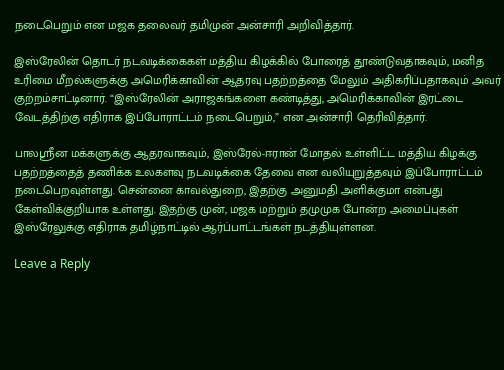நடைபெறும் என மஜக தலைவர் தமிமுன் அன்சாரி அறிவித்தார்.

இஸ்ரேலின் தொடர் நடவடிக்கைகள் மத்திய கிழக்கில் போரைத் தூண்டுவதாகவும், மனித உரிமை மீறல்களுக்கு அமெரிக்காவின் ஆதரவு பதற்றத்தை மேலும் அதிகரிப்பதாகவும் அவர் குற்றம்சாட்டினார். “இஸ்ரேலின் அராஜகங்களை கண்டித்து, அமெரிக்காவின் இரட்டை வேடத்திற்கு எதிராக இப்போராட்டம் நடைபெறும்,” என அன்சாரி தெரிவித்தார்.

பாலஸ்ரீன மக்களுக்கு ஆதரவாகவும், இஸ்ரேல்-ஈரான் மோதல் உள்ளிட்ட மத்திய கிழக்கு பதற்றத்தைத் தணிக்க உலகளவு நடவடிக்கை தேவை என வலியுறுத்தவும் இப்போராட்டம் நடைபெறவுள்ளது. சென்னை காவல்துறை, இதற்கு அனுமதி அளிக்குமா என்பது கேள்விக்குறியாக உள்ளது. இதற்கு முன், மஜக மற்றும் தமுமுக போன்ற அமைப்புகள் இஸ்ரேலுக்கு எதிராக தமிழ்நாட்டில் ஆர்ப்பாட்டங்கள் நடத்தியுள்ளன.

Leave a Reply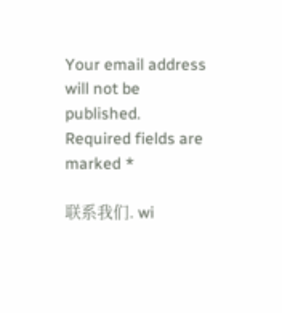Your email address will not be published. Required fields are marked *

联系我们. wi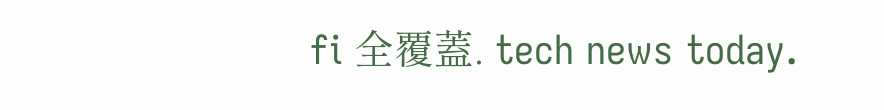fi 全覆蓋. tech news today.